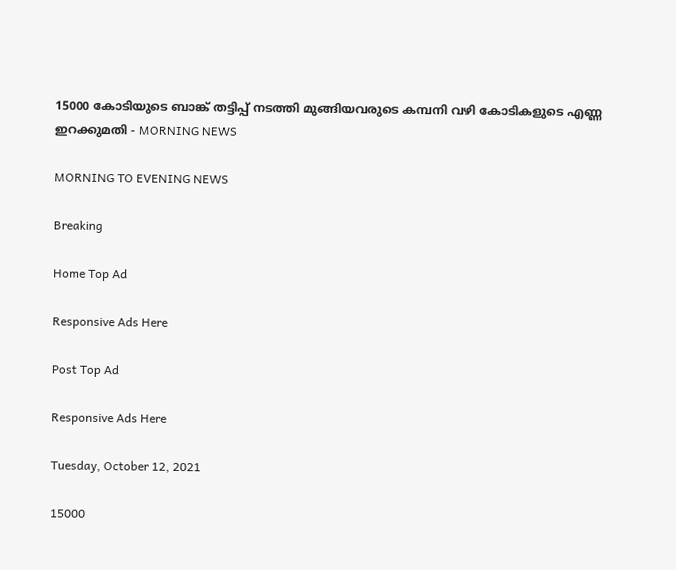15000 കോടിയുടെ ബാങ്ക് തട്ടിപ്പ് നടത്തി മുങ്ങിയവരുടെ കമ്പനി വഴി കോടികളുടെ എണ്ണ ഇറക്കുമതി - MORNING NEWS

MORNING TO EVENING NEWS

Breaking

Home Top Ad

Responsive Ads Here

Post Top Ad

Responsive Ads Here

Tuesday, October 12, 2021

15000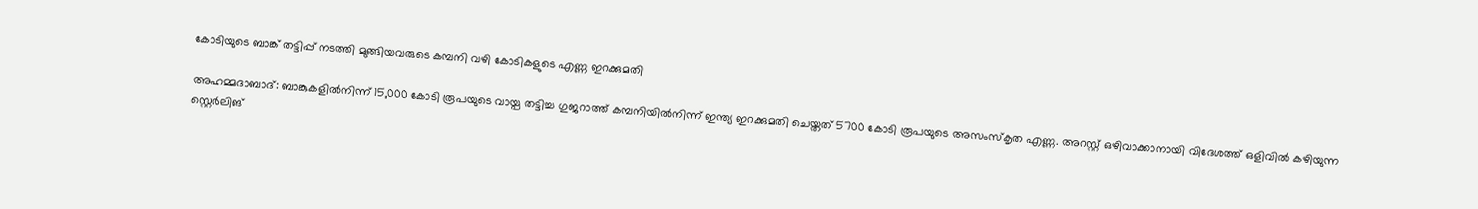കോടിയുടെ ബാങ്ക് തട്ടിപ്പ് നടത്തി മുങ്ങിയവരുടെ കമ്പനി വഴി കോടികളുടെ എണ്ണ ഇറക്കുമതി

അഹമ്മദാബാദ്: ബാങ്കുകളിൽനിന്ന് 15,000 കോടി രൂപയുടെ വായ്പ തട്ടിച്ച ഗുജറാത്ത് കമ്പനിയിൽനിന്ന് ഇന്ത്യ ഇറക്കുമതി ചെയ്തത് 5700 കോടി രൂപയുടെ അസംസ്കൃത എണ്ണ. അറസ്റ്റ് ഒഴിവാക്കാനായി വിദേശത്ത് ഒളിവിൽ കഴിയുന്ന സ്റ്റെർലിങ്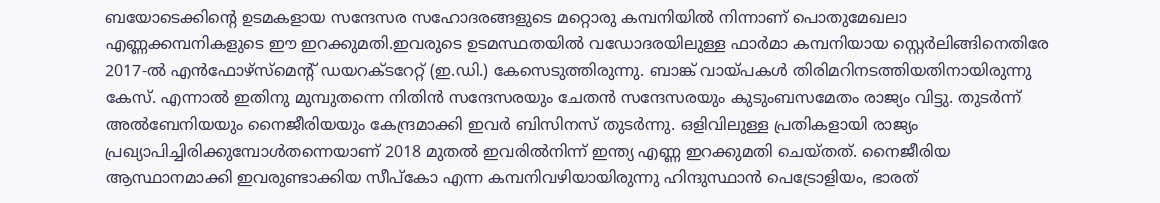ബയോടെക്കിന്റെ ഉടമകളായ സന്ദേസര സഹോദരങ്ങളുടെ മറ്റൊരു കമ്പനിയിൽ നിന്നാണ് പൊതുമേഖലാ എണ്ണക്കമ്പനികളുടെ ഈ ഇറക്കുമതി.ഇവരുടെ ഉടമസ്ഥതയിൽ വഡോദരയിലുള്ള ഫാർമാ കമ്പനിയായ സ്റ്റെർലിങ്ങിനെതിരേ 2017-ൽ എൻഫോഴ്‌സ്‌മെന്റ് ഡയറക്ടറേറ്റ് (ഇ.ഡി.) കേസെടുത്തിരുന്നു. ബാങ്ക് വായ്പകൾ തിരിമറിനടത്തിയതിനായിരുന്നു കേസ്. എന്നാൽ ഇതിനു മുമ്പുതന്നെ നിതിൻ സന്ദേസരയും ചേതൻ സന്ദേസരയും കുടുംബസമേതം രാജ്യം വിട്ടു. തുടർന്ന് അൽബേനിയയും നൈജീരിയയും കേന്ദ്രമാക്കി ഇവർ ബിസിനസ് തുടർന്നു. ഒളിവിലുള്ള പ്രതികളായി രാജ്യം പ്രഖ്യാപിച്ചിരിക്കുമ്പോൾതന്നെയാണ് 2018 മുതൽ ഇവരിൽനിന്ന് ഇന്ത്യ എണ്ണ ഇറക്കുമതി ചെയ്തത്. നൈജീരിയ ആസ്ഥാനമാക്കി ഇവരുണ്ടാക്കിയ സീപ്‌കോ എന്ന കമ്പനിവഴിയായിരുന്നു ഹിന്ദുസ്ഥാൻ പെട്രോളിയം, ഭാരത്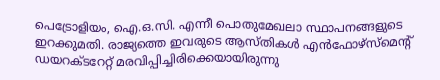പെട്രോളിയം, ഐ.ഒ.സി. എന്നീ പൊതുമേഖലാ സ്ഥാപനങ്ങളുടെ ഇറക്കുമതി. രാജ്യത്തെ ഇവരുടെ ആസ്തികൾ എൻഫോഴ്‌സ്‌മെന്റ് ഡയറക്ടറേറ്റ് മരവിപ്പിച്ചിരിക്കെയായിരുന്നു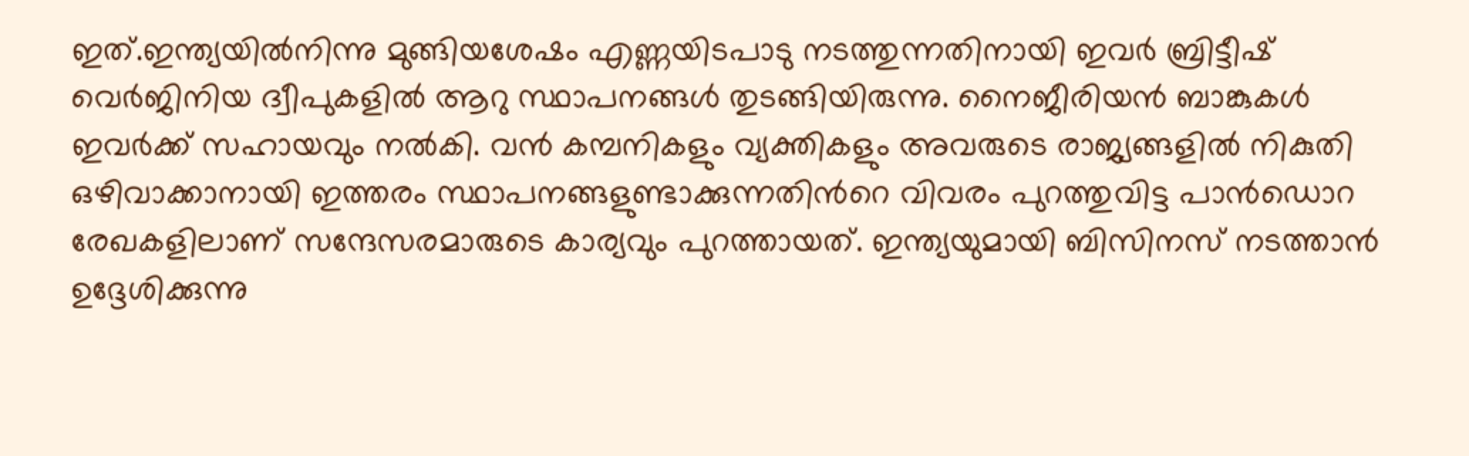ഇത്.ഇന്ത്യയിൽനിന്നു മുങ്ങിയശേഷം എണ്ണയിടപാടു നടത്തുന്നതിനായി ഇവർ ബ്രിട്ടീഷ് വെർജിനിയ ദ്വീപുകളിൽ ആറു സ്ഥാപനങ്ങൾ തുടങ്ങിയിരുന്നു. നൈജീരിയൻ ബാങ്കുകൾ ഇവർക്ക് സഹായവും നൽകി. വൻ കമ്പനികളും വ്യക്തികളും അവരുടെ രാജ്യങ്ങളിൽ നികുതി ഒഴിവാക്കാനായി ഇത്തരം സ്ഥാപനങ്ങളുണ്ടാക്കുന്നതിൻറെ വിവരം പുറത്തുവിട്ട പാൻഡൊറ രേഖകളിലാണ് സന്ദേസരമാരുടെ കാര്യവും പുറത്തായത്. ഇന്ത്യയുമായി ബിസിനസ് നടത്താൻ ഉദ്ദേശിക്കുന്നു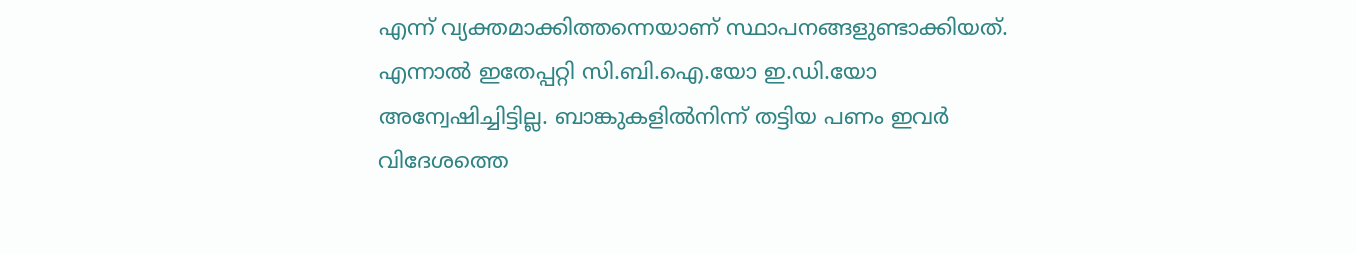എന്ന് വ്യക്തമാക്കിത്തന്നെയാണ് സ്ഥാപനങ്ങളുണ്ടാക്കിയത്. എന്നാൽ ഇതേപ്പറ്റി സി.ബി.ഐ.യോ ഇ.ഡി.യോ അന്വേഷിച്ചിട്ടില്ല. ബാങ്കുകളിൽനിന്ന് തട്ടിയ പണം ഇവർ വിദേശത്തെ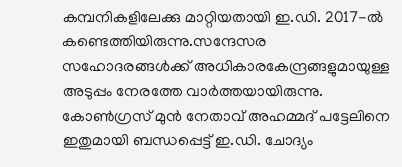കമ്പനികളിലേക്കു മാറ്റിയതായി ഇ.ഡി. 2017-ൽ കണ്ടെത്തിയിരുന്നു.സന്ദേസര സഹോദരങ്ങൾക്ക് അധികാരകേന്ദ്രങ്ങളുമായുള്ള അടുപ്പം നേരത്തേ വാർത്തയായിരുന്നു. കോൺഗ്രസ് മുൻ നേതാവ് അഹമ്മദ് പട്ടേലിനെ ഇതുമായി ബന്ധപ്പെട്ട് ഇ.ഡി. ചോദ്യം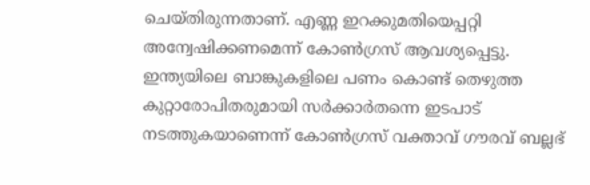ചെയ്തിരുന്നതാണ്. എണ്ണ ഇറക്കുമതിയെപ്പറ്റി അന്വേഷിക്കണമെന്ന് കോൺഗ്രസ് ആവശ്യപ്പെട്ടു. ഇന്ത്യയിലെ ബാങ്കുകളിലെ പണം കൊണ്ട് തെഴുത്ത കുറ്റാരോപിതരുമായി സർക്കാർതന്നെ ഇടപാട് നടത്തുകയാണെന്ന് കോൺഗ്രസ് വക്താവ് ഗൗരവ് ബല്ലഭ്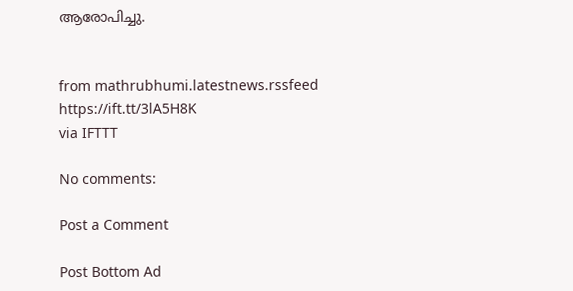ആരോപിച്ചു.


from mathrubhumi.latestnews.rssfeed https://ift.tt/3lA5H8K
via IFTTT

No comments:

Post a Comment

Post Bottom Ad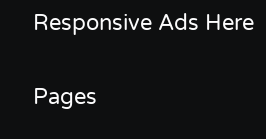Responsive Ads Here

Pages